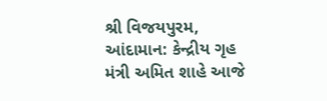શ્રી વિજયપુરમ, આંદામાન: કેન્દ્રીય ગૃહ મંત્રી અમિત શાહે આજે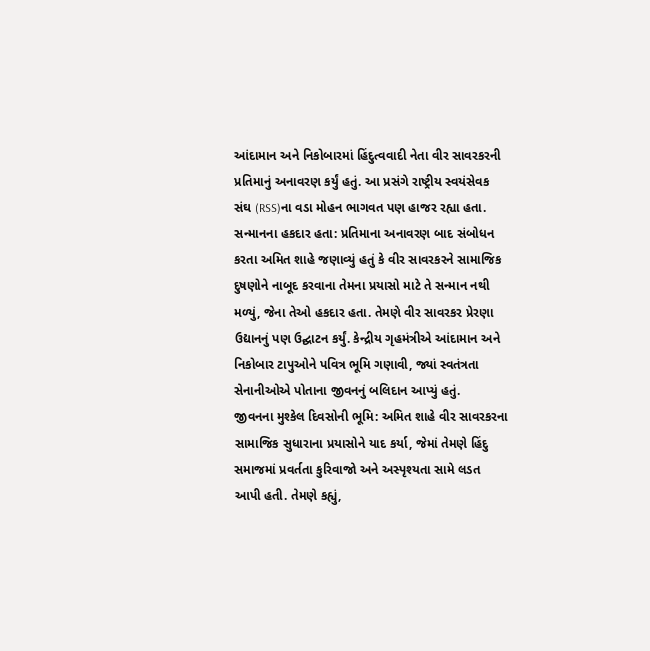આંદામાન અને નિકોબારમાં હિંદુત્વવાદી નેતા વીર સાવરકરની પ્રતિમાનું અનાવરણ કર્યું હતું. આ પ્રસંગે રાષ્ટ્રીય સ્વયંસેવક સંઘ (RSS)ના વડા મોહન ભાગવત પણ હાજર રહ્યા હતા.
સન્માનના હકદાર હતા: પ્રતિમાના અનાવરણ બાદ સંબોધન કરતા અમિત શાહે જણાવ્યું હતું કે વીર સાવરકરને સામાજિક દુષણોને નાબૂદ કરવાના તેમના પ્રયાસો માટે તે સન્માન નથી મળ્યું, જેના તેઓ હકદાર હતા. તેમણે વીર સાવરકર પ્રેરણા ઉદ્યાનનું પણ ઉદ્ઘાટન કર્યું. કેન્દ્રીય ગૃહમંત્રીએ આંદામાન અને નિકોબાર ટાપુઓને પવિત્ર ભૂમિ ગણાવી, જ્યાં સ્વતંત્રતા સેનાનીઓએ પોતાના જીવનનું બલિદાન આપ્યું હતું.
જીવનના મુશ્કેલ દિવસોની ભૂમિ: અમિત શાહે વીર સાવરકરના સામાજિક સુધારાના પ્રયાસોને યાદ કર્યા, જેમાં તેમણે હિંદુ સમાજમાં પ્રવર્તતા કુરિવાજો અને અસ્પૃશ્યતા સામે લડત આપી હતી. તેમણે કહ્યું,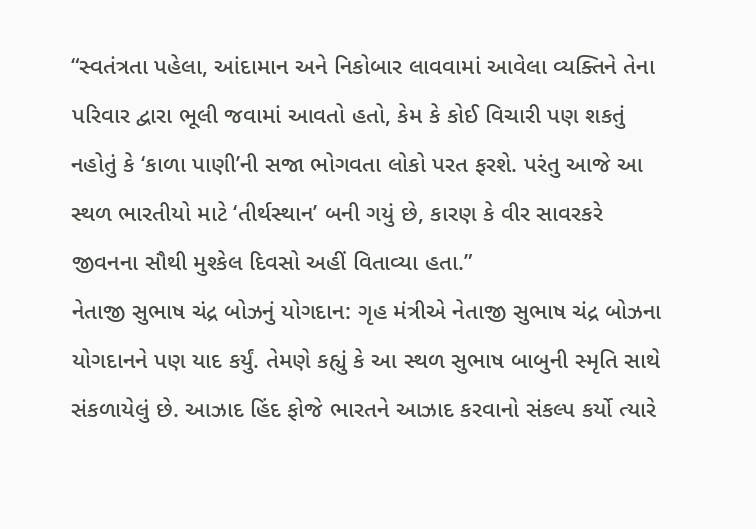“સ્વતંત્રતા પહેલા, આંદામાન અને નિકોબાર લાવવામાં આવેલા વ્યક્તિને તેના પરિવાર દ્વારા ભૂલી જવામાં આવતો હતો, કેમ કે કોઈ વિચારી પણ શકતું નહોતું કે ‘કાળા પાણી’ની સજા ભોગવતા લોકો પરત ફરશે. પરંતુ આજે આ સ્થળ ભારતીયો માટે ‘તીર્થસ્થાન’ બની ગયું છે, કારણ કે વીર સાવરકરે જીવનના સૌથી મુશ્કેલ દિવસો અહીં વિતાવ્યા હતા.”
નેતાજી સુભાષ ચંદ્ર બોઝનું યોગદાન: ગૃહ મંત્રીએ નેતાજી સુભાષ ચંદ્ર બોઝના યોગદાનને પણ યાદ કર્યું. તેમણે કહ્યું કે આ સ્થળ સુભાષ બાબુની સ્મૃતિ સાથે સંકળાયેલું છે. આઝાદ હિંદ ફોજે ભારતને આઝાદ કરવાનો સંકલ્પ કર્યો ત્યારે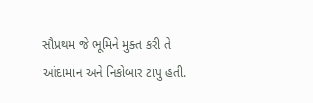સૌપ્રથમ જે ભૂમિને મુક્ત કરી તે આંદામાન અને નિકોબાર ટાપુ હતી.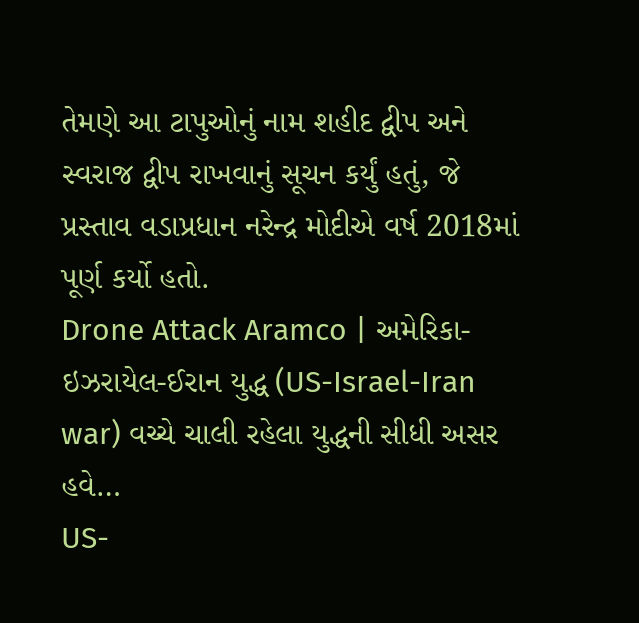તેમણે આ ટાપુઓનું નામ શહીદ દ્વીપ અને સ્વરાજ દ્વીપ રાખવાનું સૂચન કર્યું હતું, જે પ્રસ્તાવ વડાપ્રધાન નરેન્દ્ર મોદીએ વર્ષ 2018માં પૂર્ણ કર્યો હતો.
Drone Attack Aramco | અમેરિકા-ઇઝરાયેલ-ઈરાન યુદ્ધ (US-Israel-Iran war) વચ્ચે ચાલી રહેલા યુદ્ધની સીધી અસર હવે…
US-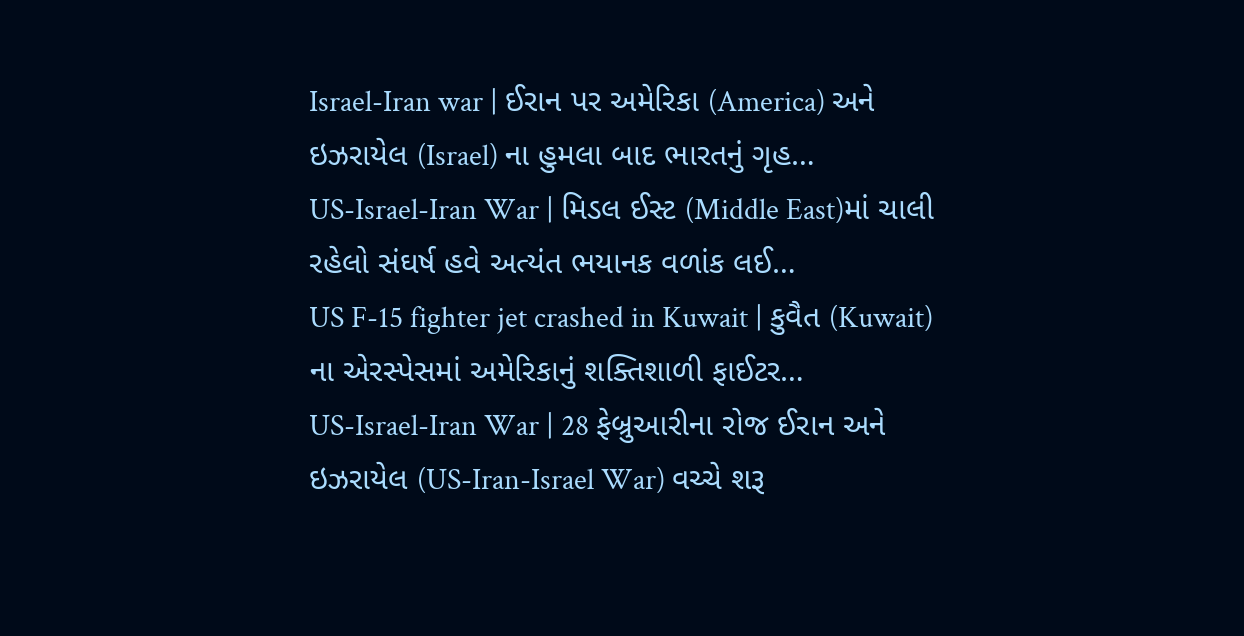Israel-Iran war | ઈરાન પર અમેરિકા (America) અને ઇઝરાયેલ (Israel) ના હુમલા બાદ ભારતનું ગૃહ…
US-Israel-Iran War | મિડલ ઈસ્ટ (Middle East)માં ચાલી રહેલો સંઘર્ષ હવે અત્યંત ભયાનક વળાંક લઈ…
US F-15 fighter jet crashed in Kuwait | કુવૈત (Kuwait) ના એરસ્પેસમાં અમેરિકાનું શક્તિશાળી ફાઈટર…
US-Israel-Iran War | 28 ફેબ્રુઆરીના રોજ ઈરાન અને ઇઝરાયેલ (US-Iran-Israel War) વચ્ચે શરૂ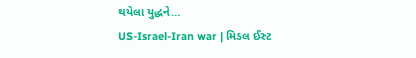થયેલા યુદ્ધને…
US-Israel-Iran war | મિડલ ઈસ્ટ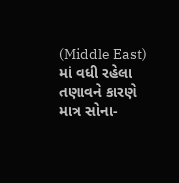(Middle East) માં વધી રહેલા તણાવને કારણે માત્ર સોના-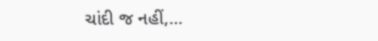ચાંદી જ નહીં,…